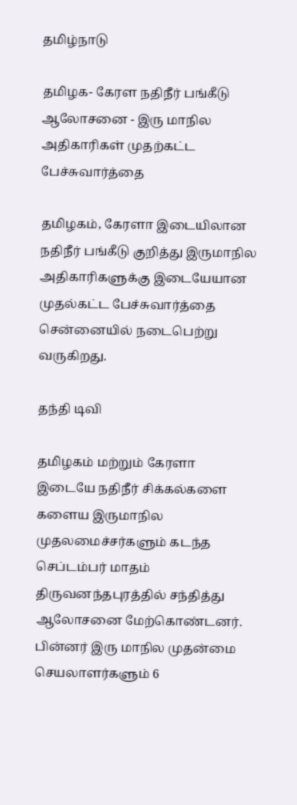தமிழ்நாடு

தமிழக- கேரள நதிநீர் பங்கீடு ஆலோசனை - இரு மாநில அதிகாரிகள் முதற்கட்ட பேச்சுவார்த்தை

தமிழகம், கேரளா இடையிலான நதிநீர் பங்கீடு குறித்து இருமாநில அதிகாரிகளுக்கு இடையேயான முதல்கட்ட பேச்சுவார்த்தை சென்னையில் நடைபெற்று வருகிறது.

தந்தி டிவி

தமிழகம் மற்றும் கேரளா இடையே நதிநீர் சிக்கல்களை களைய இருமாநில முதலமைச்சர்களும் கடந்த செப்டம்பர் மாதம் திருவனந்தபுரத்தில் சந்தித்து ஆலோசனை மேற்கொண்டனர். பின்னர் இரு மாநில முதன்மை செயலாளர்களும் 6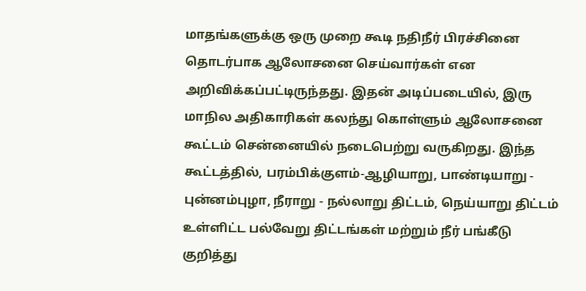மாதங்களுக்கு ஒரு முறை கூடி நதிநீர் பிரச்சினை தொடர்பாக ஆலோசனை செய்வார்கள் என அறிவிக்கப்பட்டிருந்தது. இதன் அடிப்படையில், இரு மாநில அதிகாரிகள் கலந்து கொள்ளும் ஆலோசனை கூட்டம் சென்னையில் நடைபெற்று வருகிறது. இந்த கூட்டத்தில், பரம்பிக்குளம்-ஆழியாறு, பாண்டியாறு - புன்னம்புழா, நீராறு - நல்லாறு திட்டம், நெய்யாறு திட்டம் உள்ளிட்ட பல்வேறு திட்டங்கள் மற்றும் நீர் பங்கீடு குறித்து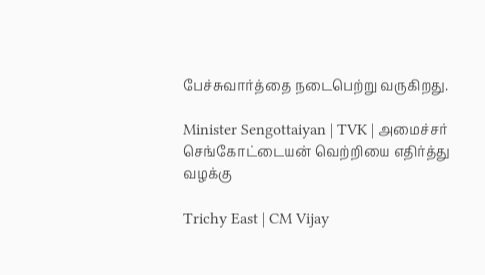பேச்சுவார்த்தை நடைபெற்று வருகிறது.

Minister Sengottaiyan | TVK | அமைச்சர் செங்கோட்டையன் வெற்றியை எதிர்த்து வழக்கு

Trichy East | CM Vijay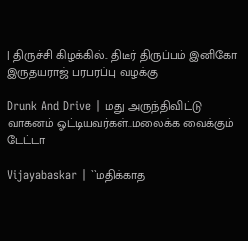| திருச்சி கிழக்கில்.. திடீர் திருப்பம் இனிகோ இருதயராஜ் பரபரப்பு வழக்கு

Drunk And Drive | மது அருந்திவிட்டு வாகனம் ஓட்டியவர்கள்..மலைக்க வைக்கும் டேட்டா

Vijayabaskar | ``மதிக்காத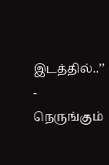இடத்தில்..’’ - நெருங்கும்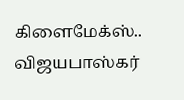கிளைமேக்ஸ்.. விஜயபாஸ்கர்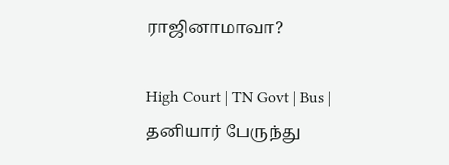ராஜினாமாவா?

High Court | TN Govt | Bus | தனியார் பேருந்து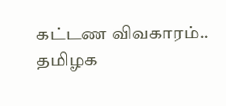கட்டண விவகாரம்.. தமிழக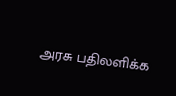அரசு பதிலளிக்க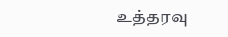உத்தரவு